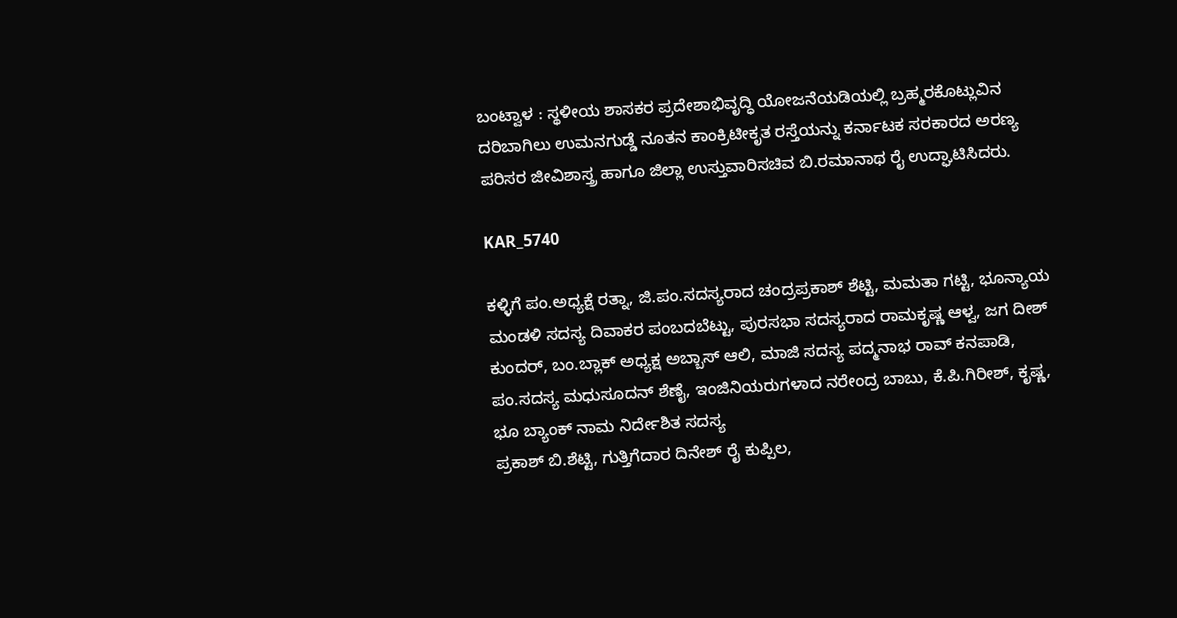ಬಂಟ್ವಾಳ : ಸ್ಥಳೀಯ ಶಾಸಕರ ಪ್ರದೇಶಾಭಿವೃದ್ಧಿ ಯೋಜನೆಯಡಿಯಲ್ಲಿ ಬ್ರಹ್ಮರಕೊಟ್ಲುವಿನ ದರಿಬಾಗಿಲು ಉಮನಗುಡ್ಡೆ ನೂತನ ಕಾಂಕ್ರಿಟೀಕೃತ ರಸ್ತೆಯನ್ನು ಕರ್ನಾಟಕ ಸರಕಾರದ ಅರಣ್ಯ ಪರಿಸರ ಜೀವಿಶಾಸ್ತ್ರ ಹಾಗೂ ಜಿಲ್ಲಾ ಉಸ್ತುವಾರಿಸಚಿವ ಬಿ.ರಮಾನಾಥ ರೈ ಉದ್ಘಾಟಿಸಿದರು.

KAR_5740

ಕಳ್ಳಿಗೆ ಪಂ.ಅಧ್ಯಕ್ಷೆ ರತ್ನಾ, ಜಿ.ಪಂ.ಸದಸ್ಯರಾದ ಚಂದ್ರಪ್ರಕಾಶ್ ಶೆಟ್ಟಿ, ಮಮತಾ ಗಟ್ಟಿ, ಭೂನ್ಯಾಯ ಮಂಡಳಿ ಸದಸ್ಯ ದಿವಾಕರ ಪಂಬದಬೆಟ್ಟು, ಪುರಸಭಾ ಸದಸ್ಯರಾದ ರಾಮಕೃಷ್ಣ ಆಳ್ವ, ಜಗ ದೀಶ್ ಕುಂದರ್, ಬಂ.ಬ್ಲಾಕ್ ಅಧ್ಯಕ್ಷ ಅಬ್ಬಾಸ್ ಆಲಿ, ಮಾಜಿ ಸದಸ್ಯ ಪದ್ಮನಾಭ ರಾವ್ ಕನಪಾಡಿ, ಪಂ.ಸದಸ್ಯ ಮಧುಸೂದನ್ ಶೆಣೈ, ಇಂಜಿನಿಯರುಗಳಾದ ನರೇಂದ್ರ ಬಾಬು, ಕೆ.ಪಿ.ಗಿರೀಶ್, ಕೃಷ್ಣ, ಭೂ ಬ್ಯಾಂಕ್ ನಾಮ ನಿರ್ದೇಶಿತ ಸದಸ್ಯ
ಪ್ರಕಾಶ್ ಬಿ.ಶೆಟ್ಟಿ, ಗುತ್ತಿಗೆದಾರ ದಿನೇಶ್ ರೈ ಕುಪ್ಪಿಲ,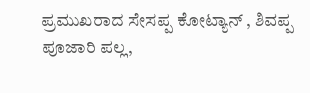ಪ್ರಮುಖರಾದ ಸೇಸಪ್ಪ ಕೋಟ್ಯಾನ್ , ಶಿವಪ್ಪ ಪೂಜಾರಿ ಪಲ್ಲ,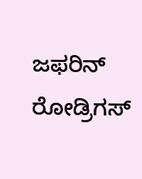ಜಫರಿನ್ ರೋಡ್ರಿಗಸ್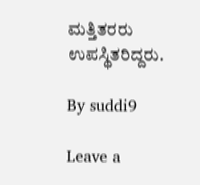ಮತ್ತಿತರರು ಉಪಸ್ಥಿತರಿದ್ದರು.

By suddi9

Leave a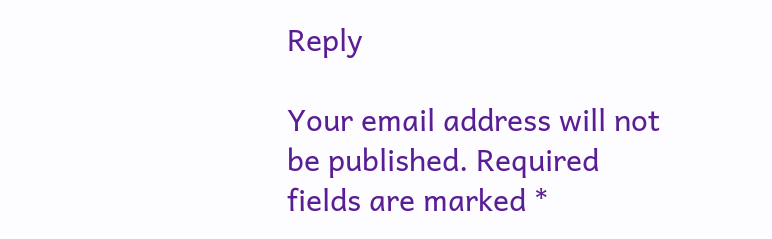Reply

Your email address will not be published. Required fields are marked *